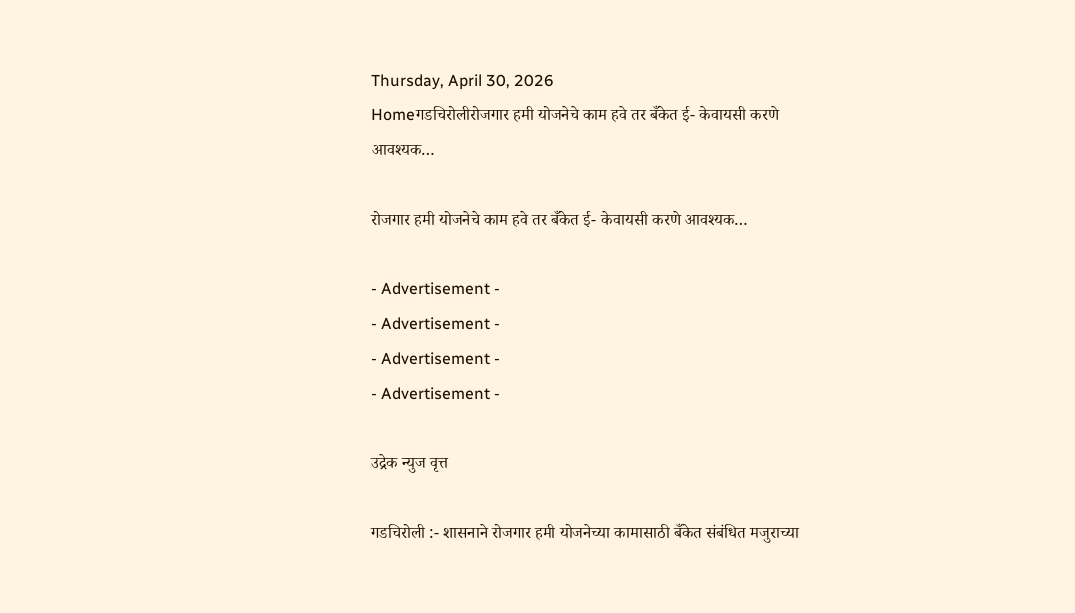Thursday, April 30, 2026
Homeगडचिरोलीरोजगार हमी योजनेचे काम हवे तर बँकेत ई- केवायसी करणे आवश्यक…

रोजगार हमी योजनेचे काम हवे तर बँकेत ई- केवायसी करणे आवश्यक…

- Advertisement -
- Advertisement -
- Advertisement -
- Advertisement -

उद्रेक न्युज वृत्त

गडचिरोली :- शासनाने रोजगार हमी योजनेच्या कामासाठी बँकेत संबंधित मजुराच्या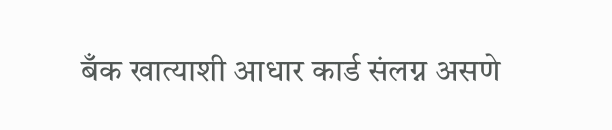बँक खात्याशी आधार कार्ड संलग्न असणे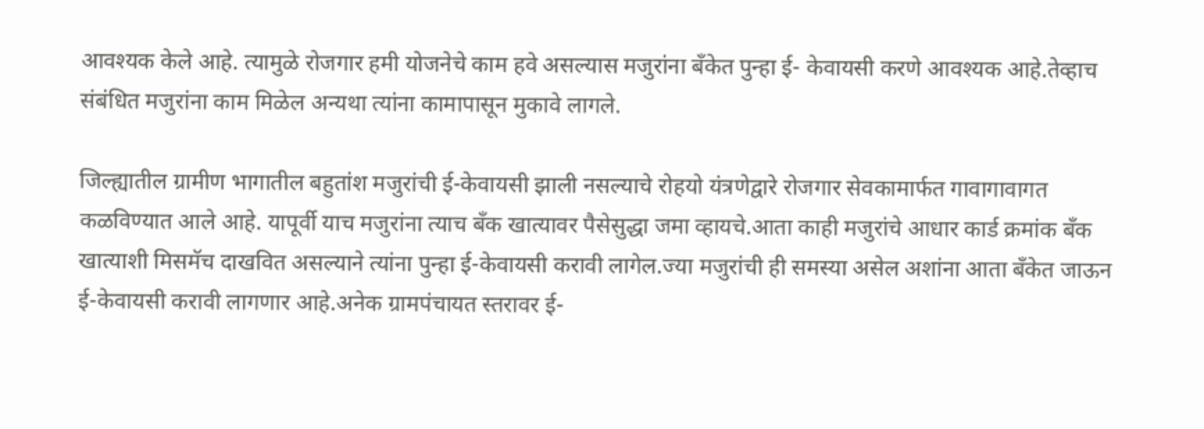आवश्यक केले आहे. त्यामुळे रोजगार हमी योजनेचे काम हवे असल्यास मजुरांना बँकेत पुन्हा ई- केवायसी करणे आवश्यक आहे.तेव्हाच संबंधित मजुरांना काम मिळेल अन्यथा त्यांना कामापासून मुकावे लागले.

जिल्ह्यातील ग्रामीण भागातील बहुतांश मजुरांची ई-केवायसी झाली नसल्याचे रोहयो यंत्रणेद्वारे रोजगार सेवकामार्फत गावागावागत कळविण्यात आले आहे. यापूर्वी याच मजुरांना त्याच बँक खात्यावर पैसेसुद्धा जमा व्हायचे.आता काही मजुरांचे आधार कार्ड क्रमांक बँक खात्याशी मिसमॅच दाखवित असल्याने त्यांना पुन्हा ई-केवायसी करावी लागेल.ज्या मजुरांची ही समस्या असेल अशांना आता बँकेत जाऊन ई-केवायसी करावी लागणार आहे.अनेक ग्रामपंचायत स्तरावर ई-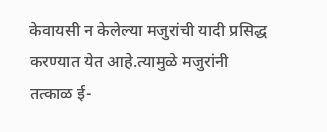केवायसी न केलेल्या मजुरांची यादी प्रसिद्ध करण्यात येत आहे.त्यामुळे मजुरांनी तत्काळ ई-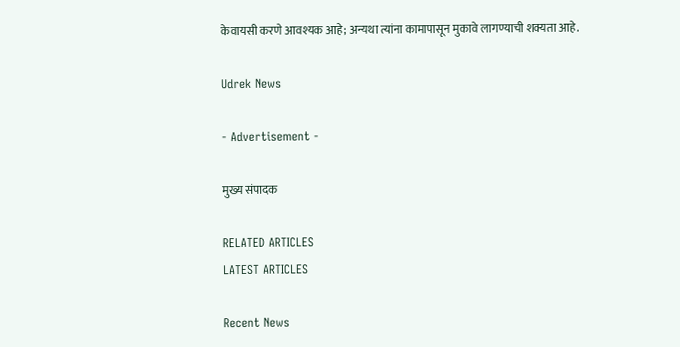केवायसी करणे आवश्यक आहे; अन्यथा त्यांना कामापासून मुकावे लागण्याची शक्यता आहे.

Udrek News

- Advertisement -

मुख्य संपादक

RELATED ARTICLES
LATEST ARTICLES

Recent News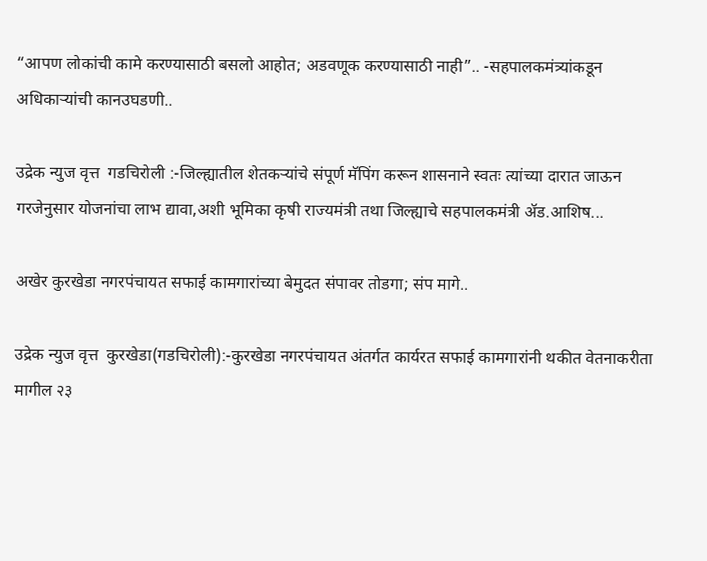“आपण लोकांची कामे करण्यासाठी बसलो आहोत; अडवणूक करण्यासाठी नाही”.. -सहपालकमंत्र्यांकडून अधिकाऱ्यांची कानउघडणी..

उद्रेक न्युज वृत्त  गडचिरोली :-जिल्ह्यातील शेतकऱ्यांचे संपूर्ण मॅपिंग करून शासनाने स्वतः त्यांच्या दारात जाऊन गरजेनुसार योजनांचा लाभ द्यावा,अशी भूमिका कृषी राज्यमंत्री तथा जिल्ह्याचे सहपालकमंत्री ॲड.आशिष...

अखेर कुरखेडा नगरपंचायत सफाई कामगारांच्या बेमुदत संपावर तोडगा; संप मागे..

उद्रेक न्युज वृत्त  कुरखेडा(गडचिरोली):-कुरखेडा नगरपंचायत अंतर्गत कार्यरत सफाई कामगारांनी थकीत वेतनाकरीता मागील २३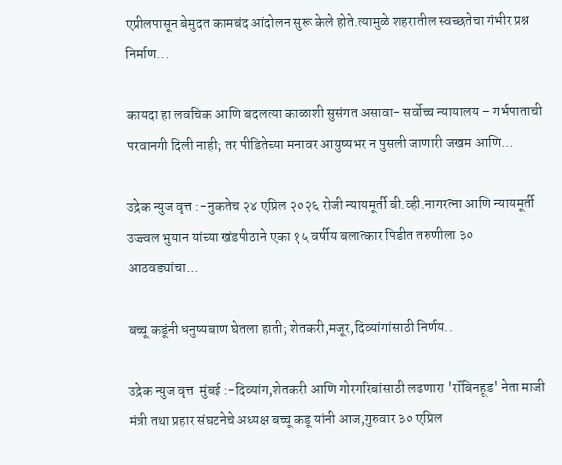एप्रीलपासून बेमुदत कामबंद आंदोलन सुरू केले होते.त्यामुळे शहरातील स्वच्छतेचा गंभीर प्रश्न निर्माण...

कायदा हा लवचिक आणि बदलत्या काळाशी सुसंगत असावा- सर्वोच्च न्यायालय – गर्भपाताची परवानगी दिली नाही; तर पीडितेच्या मनावर आयुष्यभर न पुसली जाणारी जखम आणि...

उद्रेक न्युज वृत्त :-नुकतेच २४ एप्रिल २०२६ रोजी न्यायमूर्ती बी.व्ही.नागरत्ना आणि न्यायमूर्ती उज्ज्वल भुयान यांच्या खंडपीठाने एका १५ वर्षीय बलात्कार पिडीत तरुणीला ३० आठवड्यांचा...

बच्चू कडूंनी धनुष्यबाण घेतला हाती; शेतकरी,मजूर,दिव्यांगांसाठी निर्णय..

उद्रेक न्युज वृत्त  मुंबई :-दिव्यांग,शेतकरी आणि गोरगरिबांसाठी लढणारा 'रॉबिनहूड' नेता माजी मंत्री तथा प्रहार संघटनेचे अध्यक्ष बच्चू कडू यांनी आज,गुरुवार ३० एप्रिल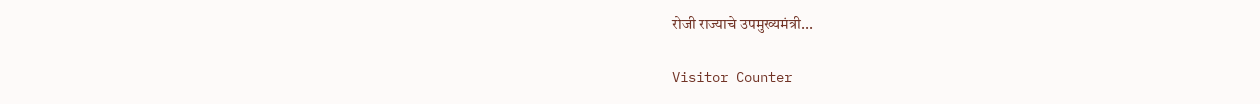रोजी राज्याचे उपमुख्यमंत्री...

Visitor Counter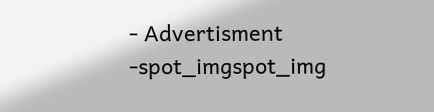- Advertisment -spot_imgspot_img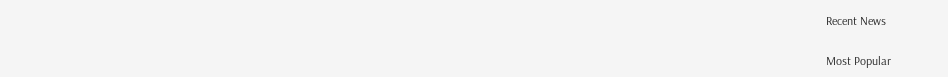Recent News

Most Popular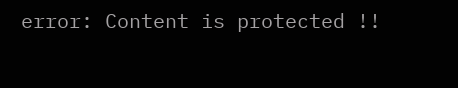error: Content is protected !!